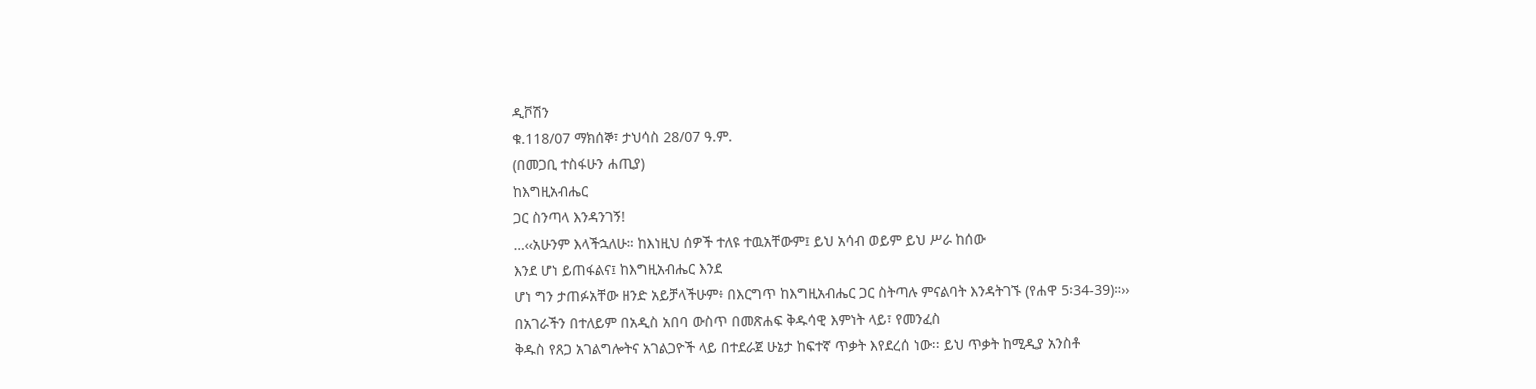ዲቮሽን
ቁ.118/07 ማክሰኞ፣ ታህሳስ 28/07 ዓ.ም.
(በመጋቢ ተስፋሁን ሐጢያ)
ከእግዚአብሔር
ጋር ስንጣላ እንዳንገኝ!
…‹‹አሁንም እላችኋለሁ። ከእነዚህ ሰዎች ተለዩ ተዉአቸውም፤ ይህ አሳብ ወይም ይህ ሥራ ከሰው
እንደ ሆነ ይጠፋልና፤ ከእግዚአብሔር እንደ
ሆነ ግን ታጠፉአቸው ዘንድ አይቻላችሁም፥ በእርግጥ ከእግዚአብሔር ጋር ስትጣሉ ምናልባት እንዳትገኙ (የሐዋ 5፡34-39)።››
በአገራችን በተለይም በአዲስ አበባ ውስጥ በመጽሐፍ ቅዱሳዊ እምነት ላይ፣ የመንፈስ
ቅዱስ የጸጋ አገልግሎትና አገልጋዮች ላይ በተደራጀ ሁኔታ ከፍተኛ ጥቃት እየደረሰ ነው፡፡ ይህ ጥቃት ከሚዲያ አንስቶ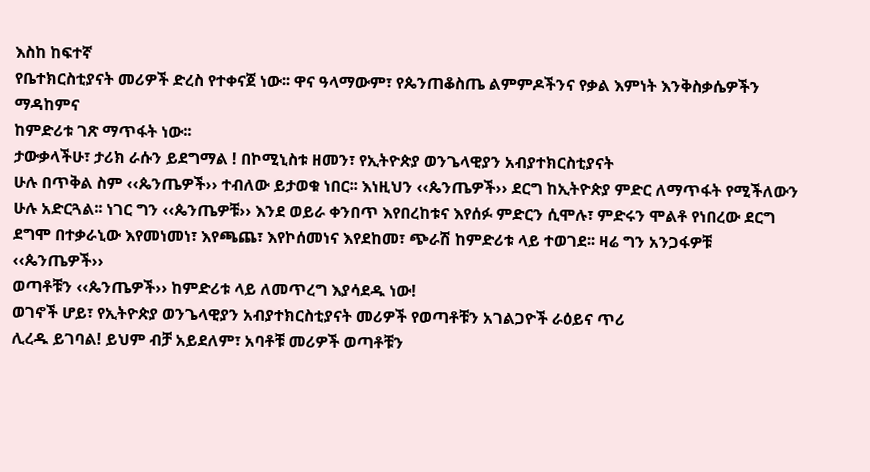እስከ ከፍተኛ
የቤተክርስቲያናት መሪዎች ድረስ የተቀናጀ ነው፡፡ ዋና ዓላማውም፣ የጴንጠቆስጤ ልምምዶችንና የቃል እምነት እንቅስቃሴዎችን ማዳከምና
ከምድሪቱ ገጽ ማጥፋት ነው፡፡
ታውቃላችሁ፣ ታሪክ ራሱን ይደግማል ! በኮሚኒስቱ ዘመን፣ የኢትዮጵያ ወንጌላዊያን አብያተክርስቲያናት
ሁሉ በጥቅል ስም ‹‹ጴንጤዎች›› ተብለው ይታወቁ ነበር፡፡ እነዚህን ‹‹ጴንጤዎች›› ደርግ ከኢትዮጵያ ምድር ለማጥፋት የሚችለውን
ሁሉ አድርጓል፡፡ ነገር ግን ‹‹ጴንጤዎቹ›› እንደ ወይራ ቀንበጥ እየበረከቱና እየሰፉ ምድርን ሲሞሉ፣ ምድሩን ሞልቶ የነበረው ደርግ
ደግሞ በተቃራኒው እየመነመነ፣ እየጫጨ፣ እየኮሰመነና እየደከመ፣ ጭራሽ ከምድሪቱ ላይ ተወገደ፡፡ ዛሬ ግን አንጋፋዎቹ ‹‹ጴንጤዎች››
ወጣቶቹን ‹‹ጴንጤዎች›› ከምድሪቱ ላይ ለመጥረግ እያሳደዱ ነው!
ወገኖች ሆይ፣ የኢትዮጵያ ወንጌላዊያን አብያተክርስቲያናት መሪዎች የወጣቶቹን አገልጋዮች ራዕይና ጥሪ
ሊረዱ ይገባል! ይህም ብቻ አይደለም፣ አባቶቹ መሪዎች ወጣቶቹን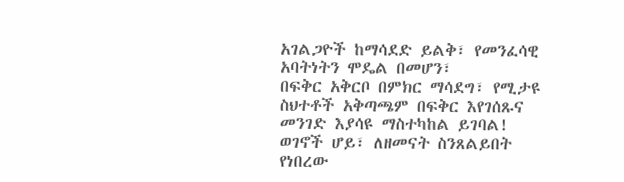አገልጋዮች ከማሳደድ ይልቅ፣ የመንፈሳዊ አባትነትን ሞዴል በመሆን፣
በፍቅር አቅርቦ በምክር ማሳደግ፣ የሚታዩ ስህተቶች አቅጣጫም በፍቅር እየገሰጹና መንገድ እያሳዩ ማስተካከል ይገባል!
ወገኖች ሆይ፣ ለዘመናት ስንጸልይበት የነበረው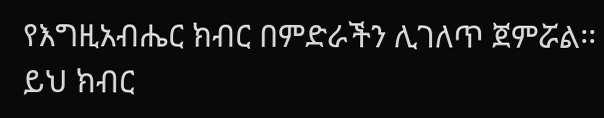የእግዚአብሔር ክብር በምድራችን ሊገለጥ ጀምሯል፡፡
ይህ ክብር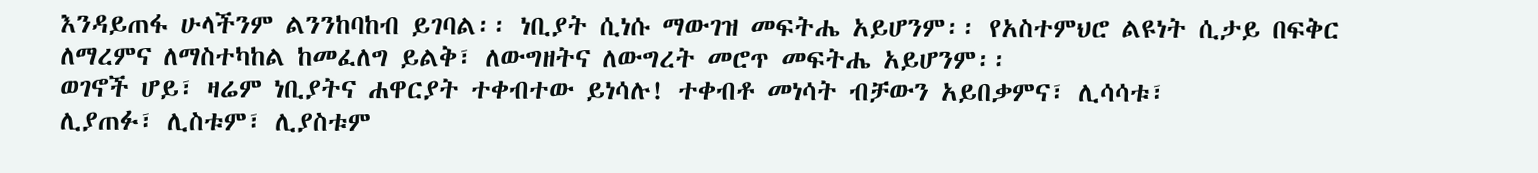እንዳይጠፋ ሁላችንም ልንንከባከብ ይገባል፡፡ ነቢያት ሲነሱ ማውገዝ መፍትሔ አይሆንም፡፡ የአስተምህሮ ልዩነት ሲታይ በፍቅር
ለማረምና ለማስተካከል ከመፈለግ ይልቅ፣ ለውግዘትና ለውግረት መሮጥ መፍትሔ አይሆንም፡፡
ወገኖች ሆይ፣ ዛሬም ነቢያትና ሐዋርያት ተቀብተው ይነሳሉ! ተቀብቶ መነሳት ብቻውን አይበቃምና፣ ሊሳሳቱ፣
ሊያጠፉ፣ ሊስቱም፣ ሊያስቱም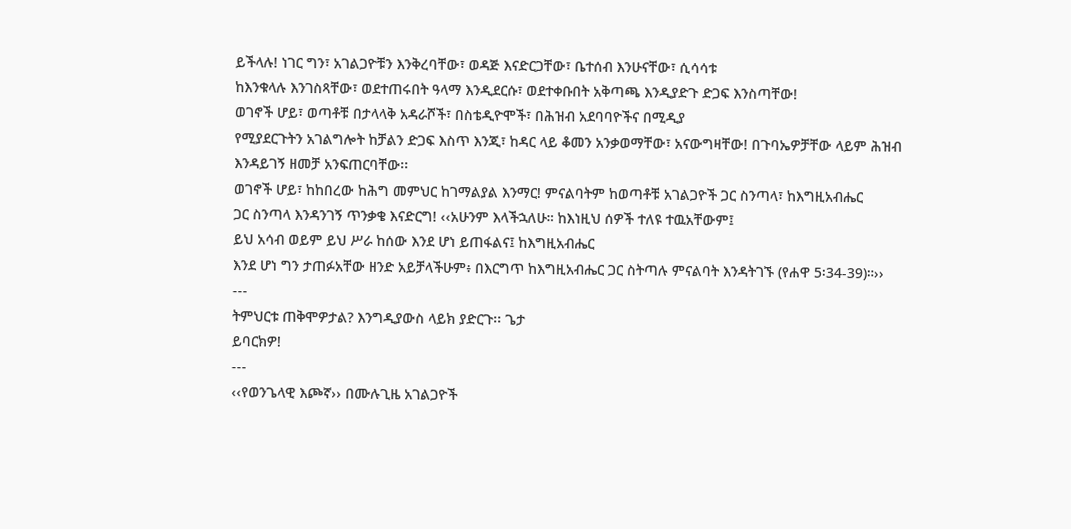ይችላሉ! ነገር ግን፣ አገልጋዮቹን እንቅረባቸው፣ ወዳጅ እናድርጋቸው፣ ቤተሰብ እንሁናቸው፣ ሲሳሳቱ
ከእንቁላሉ እንገስጻቸው፣ ወደተጠሩበት ዓላማ እንዲደርሱ፣ ወደተቀቡበት አቅጣጫ እንዲያድጉ ድጋፍ እንስጣቸው!
ወገኖች ሆይ፣ ወጣቶቹ በታላላቅ አዳራሾች፣ በስቴዲዮሞች፣ በሕዝብ አደባባዮችና በሚዲያ
የሚያደርጉትን አገልግሎት ከቻልን ድጋፍ እስጥ እንጂ፣ ከዳር ላይ ቆመን አንቃወማቸው፣ አናውግዛቸው! በጉባኤዎቻቸው ላይም ሕዝብ
እንዳይገኝ ዘመቻ አንፍጠርባቸው፡፡
ወገኖች ሆይ፣ ከከበረው ከሕግ መምህር ከገማልያል እንማር! ምናልባትም ከወጣቶቹ አገልጋዮች ጋር ስንጣላ፣ ከእግዚአብሔር
ጋር ስንጣላ እንዳንገኝ ጥንቃቄ እናድርግ! ‹‹አሁንም እላችኋለሁ። ከእነዚህ ሰዎች ተለዩ ተዉአቸውም፤
ይህ አሳብ ወይም ይህ ሥራ ከሰው እንደ ሆነ ይጠፋልና፤ ከእግዚአብሔር
እንደ ሆነ ግን ታጠፉአቸው ዘንድ አይቻላችሁም፥ በእርግጥ ከእግዚአብሔር ጋር ስትጣሉ ምናልባት እንዳትገኙ (የሐዋ 5፡34-39)።››
---
ትምህርቱ ጠቅሞዎታል? እንግዲያውስ ላይክ ያድርጉ፡፡ ጌታ
ይባርክዎ!
---
‹‹የወንጌላዊ እጮኛ›› በሙሉጊዜ አገልጋዮች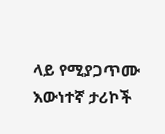ላይ የሚያጋጥሙ እውነተኛ ታሪኮች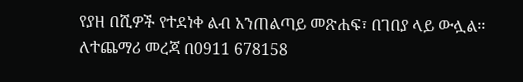የያዘ በሺዎች የተደነቀ ልብ አንጠልጣይ መጽሐፍ፣ በገበያ ላይ ውሏል፡፡ ለተጨማሪ መረጃ በ0911 678158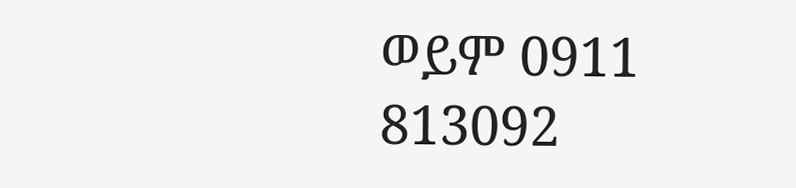ወይም 0911
813092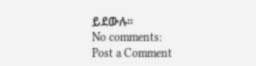ይደውሉ፡፡
No comments:
Post a Comment